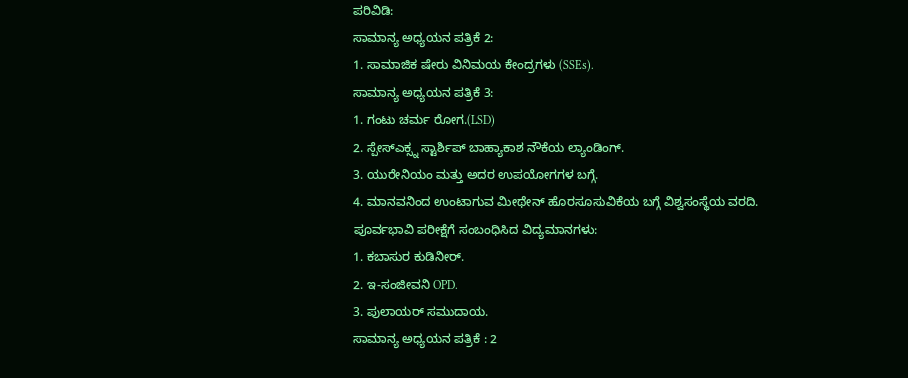ಪರಿವಿಡಿ:
ಸಾಮಾನ್ಯ ಅಧ್ಯಯನ ಪತ್ರಿಕೆ 2:
1. ಸಾಮಾಜಿಕ ಷೇರು ವಿನಿಮಯ ಕೇಂದ್ರಗಳು (SSEs).
ಸಾಮಾನ್ಯ ಅಧ್ಯಯನ ಪತ್ರಿಕೆ 3:
1. ಗಂಟು ಚರ್ಮ ರೋಗ.(LSD)
2. ಸ್ಪೇಸ್ಎಕ್ಸ್ನ ಸ್ಟಾರ್ಶಿಪ್ ಬಾಹ್ಯಾಕಾಶ ನೌಕೆಯ ಲ್ಯಾಂಡಿಂಗ್.
3. ಯುರೇನಿಯಂ ಮತ್ತು ಅದರ ಉಪಯೋಗಗಳ ಬಗ್ಗೆ.
4. ಮಾನವನಿಂದ ಉಂಟಾಗುವ ಮೀಥೇನ್ ಹೊರಸೂಸುವಿಕೆಯ ಬಗ್ಗೆ ವಿಶ್ವಸಂಸ್ಥೆಯ ವರದಿ.
ಪೂರ್ವಭಾವಿ ಪರೀಕ್ಷೆಗೆ ಸಂಬಂಧಿಸಿದ ವಿದ್ಯಮಾನಗಳು:
1. ಕಬಾಸುರ ಕುಡಿನೀರ್.
2. ಇ-ಸಂಜೀವನಿ OPD.
3. ಪುಲಾಯರ್ ಸಮುದಾಯ.
ಸಾಮಾನ್ಯ ಅಧ್ಯಯನ ಪತ್ರಿಕೆ : 2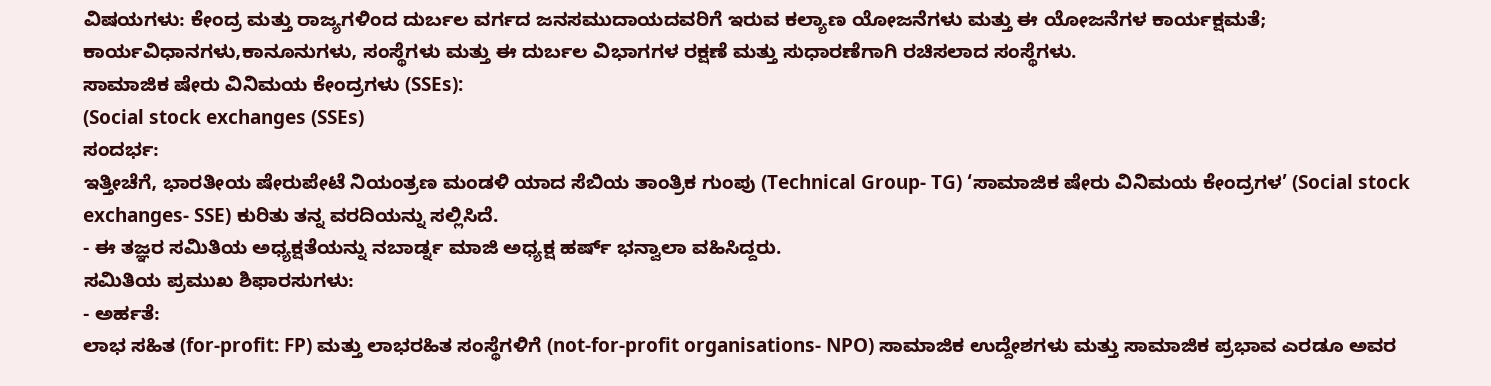ವಿಷಯಗಳು: ಕೇಂದ್ರ ಮತ್ತು ರಾಜ್ಯಗಳಿಂದ ದುರ್ಬಲ ವರ್ಗದ ಜನಸಮುದಾಯದವರಿಗೆ ಇರುವ ಕಲ್ಯಾಣ ಯೋಜನೆಗಳು ಮತ್ತು ಈ ಯೋಜನೆಗಳ ಕಾರ್ಯಕ್ಷಮತೆ; ಕಾರ್ಯವಿಧಾನಗಳು,ಕಾನೂನುಗಳು, ಸಂಸ್ಥೆಗಳು ಮತ್ತು ಈ ದುರ್ಬಲ ವಿಭಾಗಗಳ ರಕ್ಷಣೆ ಮತ್ತು ಸುಧಾರಣೆಗಾಗಿ ರಚಿಸಲಾದ ಸಂಸ್ಥೆಗಳು.
ಸಾಮಾಜಿಕ ಷೇರು ವಿನಿಮಯ ಕೇಂದ್ರಗಳು (SSEs):
(Social stock exchanges (SSEs)
ಸಂದರ್ಭ:
ಇತ್ತೀಚೆಗೆ, ಭಾರತೀಯ ಷೇರುಪೇಟೆ ನಿಯಂತ್ರಣ ಮಂಡಳಿ ಯಾದ ಸೆಬಿಯ ತಾಂತ್ರಿಕ ಗುಂಪು (Technical Group- TG) ‘ಸಾಮಾಜಿಕ ಷೇರು ವಿನಿಮಯ ಕೇಂದ್ರಗಳ’ (Social stock exchanges- SSE) ಕುರಿತು ತನ್ನ ವರದಿಯನ್ನು ಸಲ್ಲಿಸಿದೆ.
- ಈ ತಜ್ಞರ ಸಮಿತಿಯ ಅಧ್ಯಕ್ಷತೆಯನ್ನು ನಬಾರ್ಡ್ನ ಮಾಜಿ ಅಧ್ಯಕ್ಷ ಹರ್ಷ್ ಭನ್ವಾಲಾ ವಹಿಸಿದ್ದರು.
ಸಮಿತಿಯ ಪ್ರಮುಖ ಶಿಫಾರಸುಗಳು:
- ಅರ್ಹತೆ:
ಲಾಭ ಸಹಿತ (for-profit: FP) ಮತ್ತು ಲಾಭರಹಿತ ಸಂಸ್ಥೆಗಳಿಗೆ (not-for-profit organisations- NPO) ಸಾಮಾಜಿಕ ಉದ್ದೇಶಗಳು ಮತ್ತು ಸಾಮಾಜಿಕ ಪ್ರಭಾವ ಎರಡೂ ಅವರ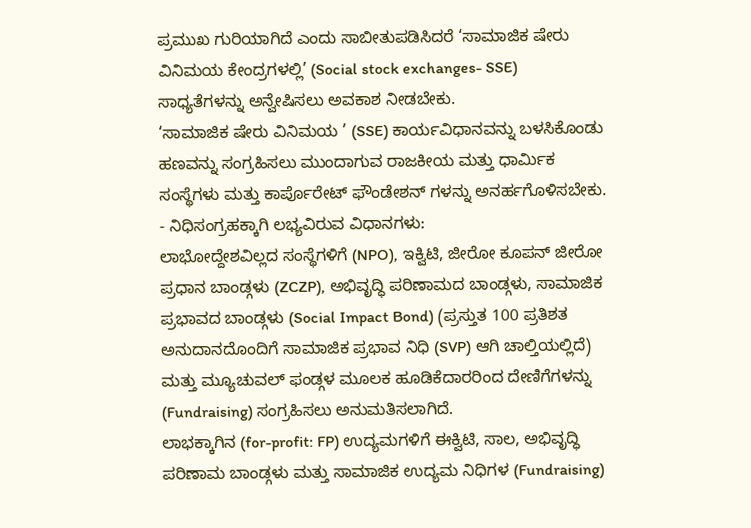ಪ್ರಮುಖ ಗುರಿಯಾಗಿದೆ ಎಂದು ಸಾಬೀತುಪಡಿಸಿದರೆ ‘ಸಾಮಾಜಿಕ ಷೇರು ವಿನಿಮಯ ಕೇಂದ್ರಗಳಲ್ಲಿ’ (Social stock exchanges- SSE) ಸಾಧ್ಯತೆಗಳನ್ನು ಅನ್ವೇಷಿಸಲು ಅವಕಾಶ ನೀಡಬೇಕು.
‘ಸಾಮಾಜಿಕ ಷೇರು ವಿನಿಮಯ ’ (SSE) ಕಾರ್ಯವಿಧಾನವನ್ನು ಬಳಸಿಕೊಂಡು ಹಣವನ್ನು ಸಂಗ್ರಹಿಸಲು ಮುಂದಾಗುವ ರಾಜಕೀಯ ಮತ್ತು ಧಾರ್ಮಿಕ ಸಂಸ್ಥೆಗಳು ಮತ್ತು ಕಾರ್ಪೊರೇಟ್ ಫೌಂಡೇಶನ್ ಗಳನ್ನು ಅನರ್ಹಗೊಳಿಸಬೇಕು.
- ನಿಧಿಸಂಗ್ರಹಕ್ಕಾಗಿ ಲಭ್ಯವಿರುವ ವಿಧಾನಗಳು:
ಲಾಭೋದ್ದೇಶವಿಲ್ಲದ ಸಂಸ್ಥೆಗಳಿಗೆ (NPO), ಇಕ್ವಿಟಿ, ಜೀರೋ ಕೂಪನ್ ಜೀರೋ ಪ್ರಧಾನ ಬಾಂಡ್ಗಳು (ZCZP), ಅಭಿವೃದ್ಧಿ ಪರಿಣಾಮದ ಬಾಂಡ್ಗಳು, ಸಾಮಾಜಿಕ ಪ್ರಭಾವದ ಬಾಂಡ್ಗಳು (Social Impact Bond) (ಪ್ರಸ್ತುತ 100 ಪ್ರತಿಶತ ಅನುದಾನದೊಂದಿಗೆ ಸಾಮಾಜಿಕ ಪ್ರಭಾವ ನಿಧಿ (SVP) ಆಗಿ ಚಾಲ್ತಿಯಲ್ಲಿದೆ) ಮತ್ತು ಮ್ಯೂಚುವಲ್ ಫಂಡ್ಗಳ ಮೂಲಕ ಹೂಡಿಕೆದಾರರಿಂದ ದೇಣಿಗೆಗಳನ್ನು (Fundraising) ಸಂಗ್ರಹಿಸಲು ಅನುಮತಿಸಲಾಗಿದೆ.
ಲಾಭಕ್ಕಾಗಿನ (for-profit: FP) ಉದ್ಯಮಗಳಿಗೆ ಈಕ್ವಿಟಿ, ಸಾಲ, ಅಭಿವೃದ್ಧಿ ಪರಿಣಾಮ ಬಾಂಡ್ಗಳು ಮತ್ತು ಸಾಮಾಜಿಕ ಉದ್ಯಮ ನಿಧಿಗಳ (Fundraising)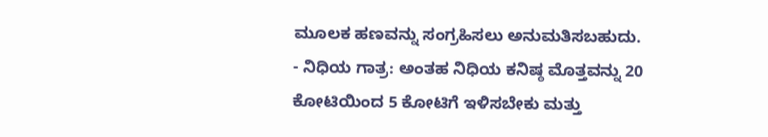ಮೂಲಕ ಹಣವನ್ನು ಸಂಗ್ರಹಿಸಲು ಅನುಮತಿಸಬಹುದು.
- ನಿಧಿಯ ಗಾತ್ರ: ಅಂತಹ ನಿಧಿಯ ಕನಿಷ್ಠ ಮೊತ್ತವನ್ನು 20 ಕೋಟಿಯಿಂದ 5 ಕೋಟಿಗೆ ಇಳಿಸಬೇಕು ಮತ್ತು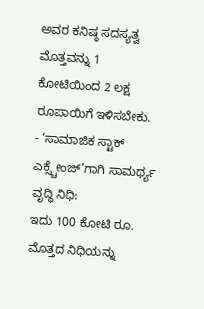ಅವರ ಕನಿಷ್ಠ ಸದಸ್ಯತ್ವ ಮೊತ್ತವನ್ನು 1 ಕೋಟಿಯಿಂದ 2 ಲಕ್ಷ ರೂಪಾಯಿಗೆ ಇಳಿಸಬೇಕು.
- ‘ಸಾಮಾಜಿಕ ಸ್ಟಾಕ್ ಎಕ್ಸ್ಚೇಂಜ್’ಗಾಗಿ ಸಾಮರ್ಥ್ಯ ವೃದ್ಧಿ ನಿಧಿ:
ಇದು 100 ಕೋಟಿ ರೂ. ಮೊತ್ತದ ನಿಧಿಯನ್ನು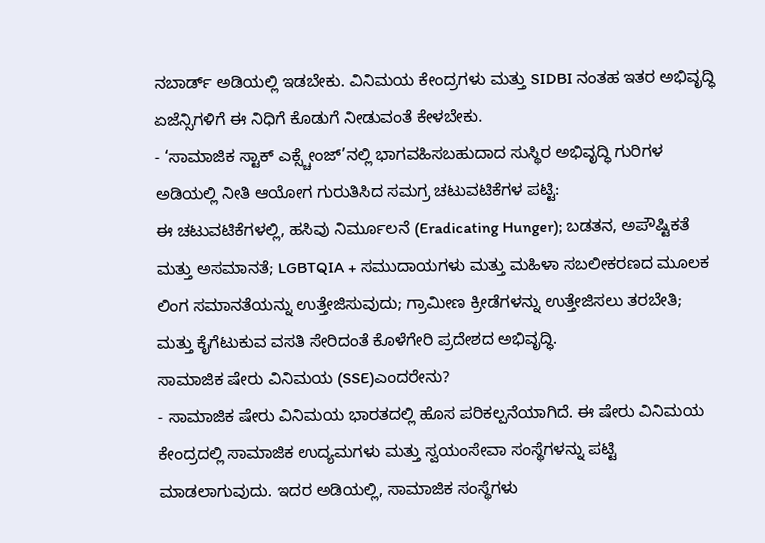ನಬಾರ್ಡ್ ಅಡಿಯಲ್ಲಿ ಇಡಬೇಕು. ವಿನಿಮಯ ಕೇಂದ್ರಗಳು ಮತ್ತು SIDBI ನಂತಹ ಇತರ ಅಭಿವೃದ್ಧಿ ಏಜೆನ್ಸಿಗಳಿಗೆ ಈ ನಿಧಿಗೆ ಕೊಡುಗೆ ನೀಡುವಂತೆ ಕೇಳಬೇಕು.
- ‘ಸಾಮಾಜಿಕ ಸ್ಟಾಕ್ ಎಕ್ಸ್ಚೇಂಜ್’ನಲ್ಲಿ ಭಾಗವಹಿಸಬಹುದಾದ ಸುಸ್ಥಿರ ಅಭಿವೃದ್ಧಿ ಗುರಿಗಳ ಅಡಿಯಲ್ಲಿ ನೀತಿ ಆಯೋಗ ಗುರುತಿಸಿದ ಸಮಗ್ರ ಚಟುವಟಿಕೆಗಳ ಪಟ್ಟಿ:
ಈ ಚಟುವಟಿಕೆಗಳಲ್ಲಿ, ಹಸಿವು ನಿರ್ಮೂಲನೆ (Eradicating Hunger); ಬಡತನ, ಅಪೌಷ್ಟಿಕತೆ ಮತ್ತು ಅಸಮಾನತೆ; LGBTQIA + ಸಮುದಾಯಗಳು ಮತ್ತು ಮಹಿಳಾ ಸಬಲೀಕರಣದ ಮೂಲಕ ಲಿಂಗ ಸಮಾನತೆಯನ್ನು ಉತ್ತೇಜಿಸುವುದು; ಗ್ರಾಮೀಣ ಕ್ರೀಡೆಗಳನ್ನು ಉತ್ತೇಜಿಸಲು ತರಬೇತಿ; ಮತ್ತು ಕೈಗೆಟುಕುವ ವಸತಿ ಸೇರಿದಂತೆ ಕೊಳೆಗೇರಿ ಪ್ರದೇಶದ ಅಭಿವೃದ್ಧಿ.
ಸಾಮಾಜಿಕ ಷೇರು ವಿನಿಮಯ (SSE)ಎಂದರೇನು?
- ಸಾಮಾಜಿಕ ಷೇರು ವಿನಿಮಯ ಭಾರತದಲ್ಲಿ ಹೊಸ ಪರಿಕಲ್ಪನೆಯಾಗಿದೆ. ಈ ಷೇರು ವಿನಿಮಯ ಕೇಂದ್ರದಲ್ಲಿ ಸಾಮಾಜಿಕ ಉದ್ಯಮಗಳು ಮತ್ತು ಸ್ವಯಂಸೇವಾ ಸಂಸ್ಥೆಗಳನ್ನು ಪಟ್ಟಿ ಮಾಡಲಾಗುವುದು. ಇದರ ಅಡಿಯಲ್ಲಿ, ಸಾಮಾಜಿಕ ಸಂಸ್ಥೆಗಳು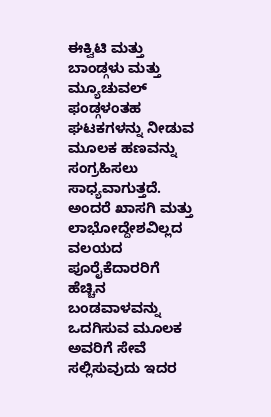ಈಕ್ವಿಟಿ ಮತ್ತು ಬಾಂಡ್ಗಳು ಮತ್ತು ಮ್ಯೂಚುವಲ್ ಫಂಡ್ಗಳಂತಹ ಘಟಕಗಳನ್ನು ನೀಡುವ ಮೂಲಕ ಹಣವನ್ನು ಸಂಗ್ರಹಿಸಲು ಸಾಧ್ಯವಾಗುತ್ತದೆ.
ಅಂದರೆ ಖಾಸಗಿ ಮತ್ತು ಲಾಭೋದ್ದೇಶವಿಲ್ಲದ ವಲಯದ ಪೂರೈಕೆದಾರರಿಗೆ ಹೆಚ್ಚಿನ ಬಂಡವಾಳವನ್ನು ಒದಗಿಸುವ ಮೂಲಕ ಅವರಿಗೆ ಸೇವೆ ಸಲ್ಲಿಸುವುದು ಇದರ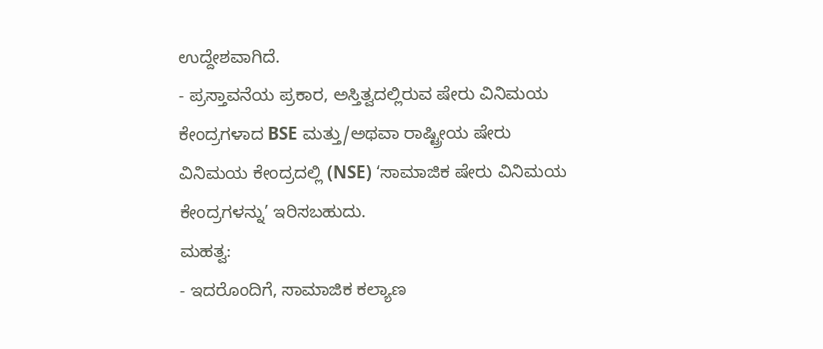ಉದ್ದೇಶವಾಗಿದೆ.
- ಪ್ರಸ್ತಾವನೆಯ ಪ್ರಕಾರ, ಅಸ್ತಿತ್ವದಲ್ಲಿರುವ ಷೇರು ವಿನಿಮಯ ಕೇಂದ್ರಗಳಾದ BSE ಮತ್ತು/ಅಥವಾ ರಾಷ್ಟ್ರೀಯ ಷೇರು ವಿನಿಮಯ ಕೇಂದ್ರದಲ್ಲಿ (NSE) ‘ಸಾಮಾಜಿಕ ಷೇರು ವಿನಿಮಯ ಕೇಂದ್ರಗಳನ್ನು’ ಇರಿಸಬಹುದು.
ಮಹತ್ವ:
- ಇದರೊಂದಿಗೆ, ಸಾಮಾಜಿಕ ಕಲ್ಯಾಣ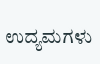ಉದ್ಯಮಗಳು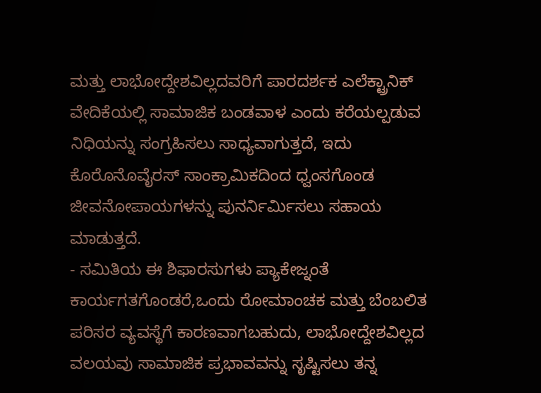ಮತ್ತು ಲಾಭೋದ್ದೇಶವಿಲ್ಲದವರಿಗೆ ಪಾರದರ್ಶಕ ಎಲೆಕ್ಟ್ರಾನಿಕ್ ವೇದಿಕೆಯಲ್ಲಿ ಸಾಮಾಜಿಕ ಬಂಡವಾಳ ಎಂದು ಕರೆಯಲ್ಪಡುವ ನಿಧಿಯನ್ನು ಸಂಗ್ರಹಿಸಲು ಸಾಧ್ಯವಾಗುತ್ತದೆ, ಇದು ಕೊರೊನೊವೈರಸ್ ಸಾಂಕ್ರಾಮಿಕದಿಂದ ಧ್ವಂಸಗೊಂಡ ಜೀವನೋಪಾಯಗಳನ್ನು ಪುನರ್ನಿರ್ಮಿಸಲು ಸಹಾಯ ಮಾಡುತ್ತದೆ.
- ಸಮಿತಿಯ ಈ ಶಿಫಾರಸುಗಳು ಪ್ಯಾಕೇಜ್ನಂತೆ ಕಾರ್ಯಗತಗೊಂಡರೆ,ಒಂದು ರೋಮಾಂಚಕ ಮತ್ತು ಬೆಂಬಲಿತ ಪರಿಸರ ವ್ಯವಸ್ಥೆಗೆ ಕಾರಣವಾಗಬಹುದು, ಲಾಭೋದ್ದೇಶವಿಲ್ಲದ ವಲಯವು ಸಾಮಾಜಿಕ ಪ್ರಭಾವವನ್ನು ಸೃಷ್ಟಿಸಲು ತನ್ನ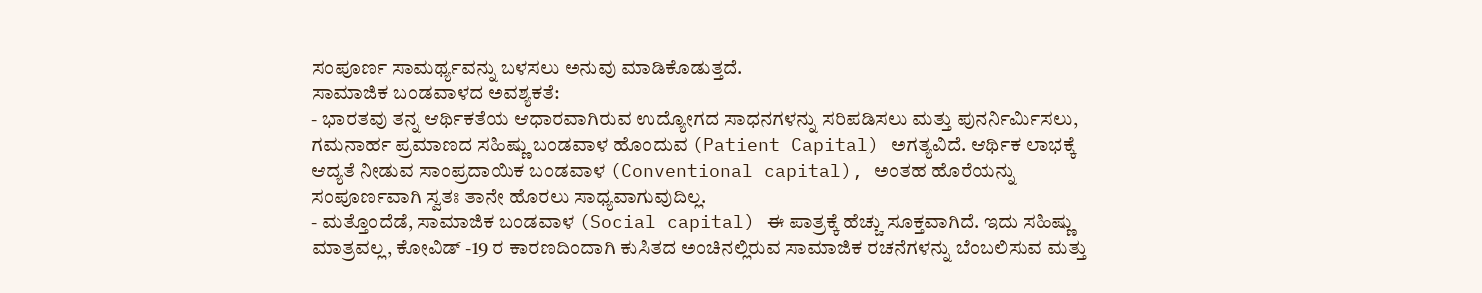ಸಂಪೂರ್ಣ ಸಾಮರ್ಥ್ಯವನ್ನು ಬಳಸಲು ಅನುವು ಮಾಡಿಕೊಡುತ್ತದೆ.
ಸಾಮಾಜಿಕ ಬಂಡವಾಳದ ಅವಶ್ಯಕತೆ:
- ಭಾರತವು ತನ್ನ ಆರ್ಥಿಕತೆಯ ಆಧಾರವಾಗಿರುವ ಉದ್ಯೋಗದ ಸಾಧನಗಳನ್ನು ಸರಿಪಡಿಸಲು ಮತ್ತು ಪುನರ್ನಿರ್ಮಿಸಲು, ಗಮನಾರ್ಹ ಪ್ರಮಾಣದ ಸಹಿಷ್ಣು ಬಂಡವಾಳ ಹೊಂದುವ (Patient Capital) ಅಗತ್ಯವಿದೆ. ಆರ್ಥಿಕ ಲಾಭಕ್ಕೆ ಆದ್ಯತೆ ನೀಡುವ ಸಾಂಪ್ರದಾಯಿಕ ಬಂಡವಾಳ (Conventional capital), ಅಂತಹ ಹೊರೆಯನ್ನು ಸಂಪೂರ್ಣವಾಗಿ ಸ್ವತಃ ತಾನೇ ಹೊರಲು ಸಾಧ್ಯವಾಗುವುದಿಲ್ಲ.
- ಮತ್ತೊಂದೆಡೆ, ಸಾಮಾಜಿಕ ಬಂಡವಾಳ (Social capital) ಈ ಪಾತ್ರಕ್ಕೆ ಹೆಚ್ಚು ಸೂಕ್ತವಾಗಿದೆ. ಇದು ಸಹಿಷ್ಣು ಮಾತ್ರವಲ್ಲ, ಕೋವಿಡ್ -19 ರ ಕಾರಣದಿಂದಾಗಿ ಕುಸಿತದ ಅಂಚಿನಲ್ಲಿರುವ ಸಾಮಾಜಿಕ ರಚನೆಗಳನ್ನು ಬೆಂಬಲಿಸುವ ಮತ್ತು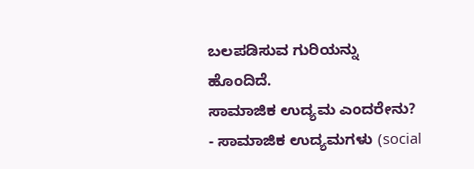ಬಲಪಡಿಸುವ ಗುರಿಯನ್ನು ಹೊಂದಿದೆ.
ಸಾಮಾಜಿಕ ಉದ್ಯಮ ಎಂದರೇನು?
- ಸಾಮಾಜಿಕ ಉದ್ಯಮಗಳು (social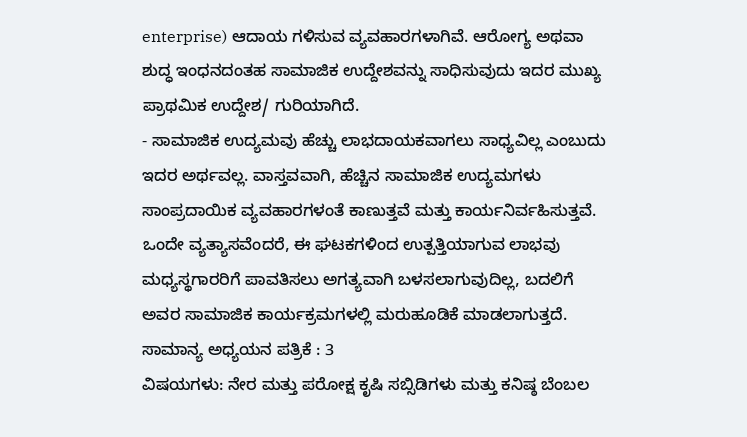enterprise) ಆದಾಯ ಗಳಿಸುವ ವ್ಯವಹಾರಗಳಾಗಿವೆ. ಆರೋಗ್ಯ ಅಥವಾ ಶುದ್ಧ ಇಂಧನದಂತಹ ಸಾಮಾಜಿಕ ಉದ್ದೇಶವನ್ನು ಸಾಧಿಸುವುದು ಇದರ ಮುಖ್ಯ ಪ್ರಾಥಮಿಕ ಉದ್ದೇಶ/ ಗುರಿಯಾಗಿದೆ.
- ಸಾಮಾಜಿಕ ಉದ್ಯಮವು ಹೆಚ್ಚು ಲಾಭದಾಯಕವಾಗಲು ಸಾಧ್ಯವಿಲ್ಲ ಎಂಬುದು ಇದರ ಅರ್ಥವಲ್ಲ. ವಾಸ್ತವವಾಗಿ, ಹೆಚ್ಚಿನ ಸಾಮಾಜಿಕ ಉದ್ಯಮಗಳು ಸಾಂಪ್ರದಾಯಿಕ ವ್ಯವಹಾರಗಳಂತೆ ಕಾಣುತ್ತವೆ ಮತ್ತು ಕಾರ್ಯನಿರ್ವಹಿಸುತ್ತವೆ. ಒಂದೇ ವ್ಯತ್ಯಾಸವೆಂದರೆ, ಈ ಘಟಕಗಳಿಂದ ಉತ್ಪತ್ತಿಯಾಗುವ ಲಾಭವು ಮಧ್ಯಸ್ಥಗಾರರಿಗೆ ಪಾವತಿಸಲು ಅಗತ್ಯವಾಗಿ ಬಳಸಲಾಗುವುದಿಲ್ಲ, ಬದಲಿಗೆ ಅವರ ಸಾಮಾಜಿಕ ಕಾರ್ಯಕ್ರಮಗಳಲ್ಲಿ ಮರುಹೂಡಿಕೆ ಮಾಡಲಾಗುತ್ತದೆ.
ಸಾಮಾನ್ಯ ಅಧ್ಯಯನ ಪತ್ರಿಕೆ : 3
ವಿಷಯಗಳು: ನೇರ ಮತ್ತು ಪರೋಕ್ಷ ಕೃಷಿ ಸಬ್ಸಿಡಿಗಳು ಮತ್ತು ಕನಿಷ್ಠ ಬೆಂಬಲ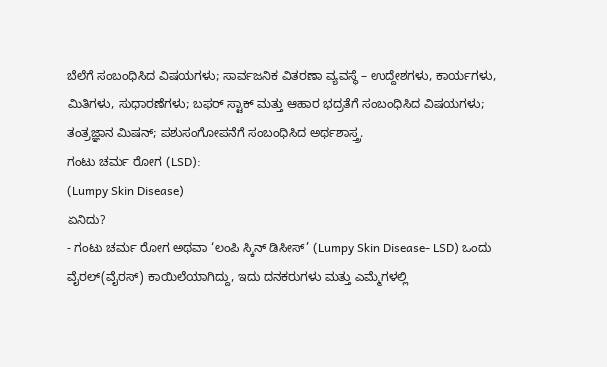ಬೆಲೆಗೆ ಸಂಬಂಧಿಸಿದ ವಿಷಯಗಳು; ಸಾರ್ವಜನಿಕ ವಿತರಣಾ ವ್ಯವಸ್ಥೆ – ಉದ್ದೇಶಗಳು, ಕಾರ್ಯಗಳು, ಮಿತಿಗಳು, ಸುಧಾರಣೆಗಳು; ಬಫರ್ ಸ್ಟಾಕ್ ಮತ್ತು ಆಹಾರ ಭದ್ರತೆಗೆ ಸಂಬಂಧಿಸಿದ ವಿಷಯಗಳು; ತಂತ್ರಜ್ಞಾನ ಮಿಷನ್; ಪಶುಸಂಗೋಪನೆಗೆ ಸಂಬಂಧಿಸಿದ ಅರ್ಥಶಾಸ್ತ್ರ.
ಗಂಟು ಚರ್ಮ ರೋಗ (LSD):
(Lumpy Skin Disease)
ಏನಿದು?
- ಗಂಟು ಚರ್ಮ ರೋಗ ಅಥವಾ ‘ಲಂಪಿ ಸ್ಕಿನ್ ಡಿಸೀಸ್’ (Lumpy Skin Disease- LSD) ಒಂದು ವೈರಲ್(ವೈರಸ್) ಕಾಯಿಲೆಯಾಗಿದ್ದು, ಇದು ದನಕರುಗಳು ಮತ್ತು ಎಮ್ಮೆಗಳಲ್ಲಿ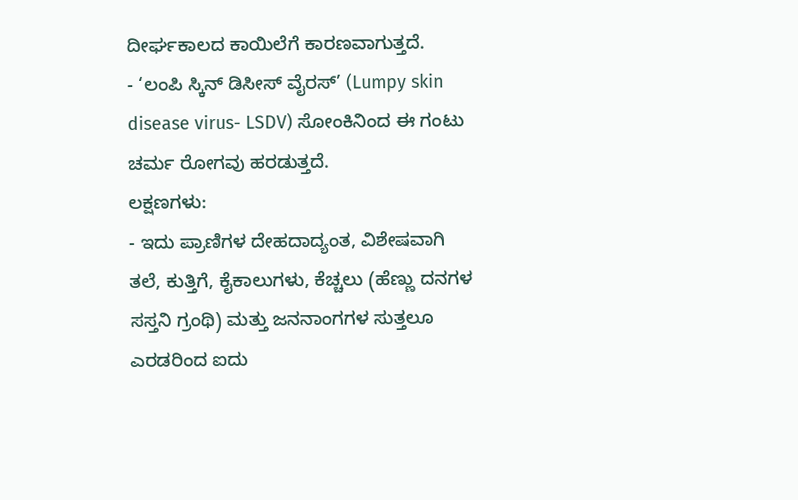ದೀರ್ಘಕಾಲದ ಕಾಯಿಲೆಗೆ ಕಾರಣವಾಗುತ್ತದೆ.
- ‘ಲಂಪಿ ಸ್ಕಿನ್ ಡಿಸೀಸ್ ವೈರಸ್’ (Lumpy skin disease virus- LSDV) ಸೋಂಕಿನಿಂದ ಈ ಗಂಟು ಚರ್ಮ ರೋಗವು ಹರಡುತ್ತದೆ.
ಲಕ್ಷಣಗಳು:
- ಇದು ಪ್ರಾಣಿಗಳ ದೇಹದಾದ್ಯಂತ, ವಿಶೇಷವಾಗಿ ತಲೆ, ಕುತ್ತಿಗೆ, ಕೈಕಾಲುಗಳು, ಕೆಚ್ಚಲು (ಹೆಣ್ಣು ದನಗಳ ಸಸ್ತನಿ ಗ್ರಂಥಿ) ಮತ್ತು ಜನನಾಂಗಗಳ ಸುತ್ತಲೂ ಎರಡರಿಂದ ಐದು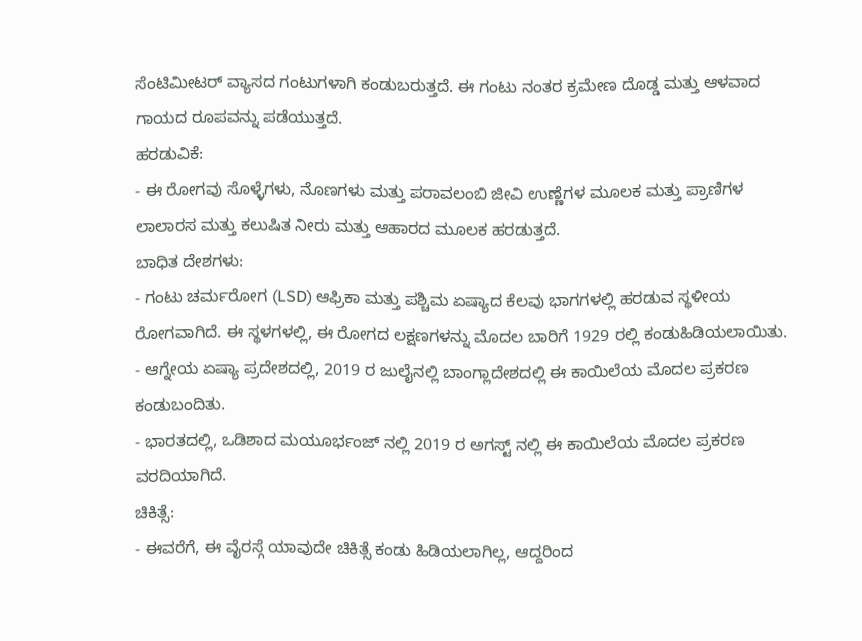ಸೆಂಟಿಮೀಟರ್ ವ್ಯಾಸದ ಗಂಟುಗಳಾಗಿ ಕಂಡುಬರುತ್ತದೆ. ಈ ಗಂಟು ನಂತರ ಕ್ರಮೇಣ ದೊಡ್ಡ ಮತ್ತು ಆಳವಾದ ಗಾಯದ ರೂಪವನ್ನು ಪಡೆಯುತ್ತದೆ.
ಹರಡುವಿಕೆ:
- ಈ ರೋಗವು ಸೊಳ್ಳೆಗಳು, ನೊಣಗಳು ಮತ್ತು ಪರಾವಲಂಬಿ ಜೀವಿ ಉಣ್ಣೆಗಳ ಮೂಲಕ ಮತ್ತು ಪ್ರಾಣಿಗಳ ಲಾಲಾರಸ ಮತ್ತು ಕಲುಷಿತ ನೀರು ಮತ್ತು ಆಹಾರದ ಮೂಲಕ ಹರಡುತ್ತದೆ.
ಬಾಧಿತ ದೇಶಗಳು:
- ಗಂಟು ಚರ್ಮರೋಗ (LSD) ಆಫ್ರಿಕಾ ಮತ್ತು ಪಶ್ಚಿಮ ಏಷ್ಯಾದ ಕೆಲವು ಭಾಗಗಳಲ್ಲಿ ಹರಡುವ ಸ್ಥಳೀಯ ರೋಗವಾಗಿದೆ. ಈ ಸ್ಥಳಗಳಲ್ಲಿ, ಈ ರೋಗದ ಲಕ್ಷಣಗಳನ್ನು ಮೊದಲ ಬಾರಿಗೆ 1929 ರಲ್ಲಿ ಕಂಡುಹಿಡಿಯಲಾಯಿತು.
- ಆಗ್ನೇಯ ಏಷ್ಯಾ ಪ್ರದೇಶದಲ್ಲಿ, 2019 ರ ಜುಲೈನಲ್ಲಿ ಬಾಂಗ್ಲಾದೇಶದಲ್ಲಿ ಈ ಕಾಯಿಲೆಯ ಮೊದಲ ಪ್ರಕರಣ ಕಂಡುಬಂದಿತು.
- ಭಾರತದಲ್ಲಿ, ಒಡಿಶಾದ ಮಯೂರ್ಭಂಜ್ ನಲ್ಲಿ 2019 ರ ಅಗಸ್ಟ್ ನಲ್ಲಿ ಈ ಕಾಯಿಲೆಯ ಮೊದಲ ಪ್ರಕರಣ ವರದಿಯಾಗಿದೆ.
ಚಿಕಿತ್ಸೆ:
- ಈವರೆಗೆ, ಈ ವೈರಸ್ಗೆ ಯಾವುದೇ ಚಿಕಿತ್ಸೆ ಕಂಡು ಹಿಡಿಯಲಾಗಿಲ್ಲ, ಆದ್ದರಿಂದ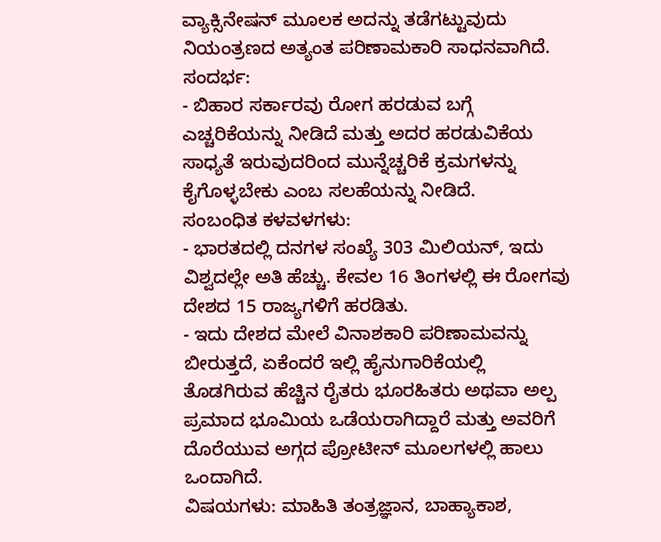ವ್ಯಾಕ್ಸಿನೇಷನ್ ಮೂಲಕ ಅದನ್ನು ತಡೆಗಟ್ಟುವುದು ನಿಯಂತ್ರಣದ ಅತ್ಯಂತ ಪರಿಣಾಮಕಾರಿ ಸಾಧನವಾಗಿದೆ.
ಸಂದರ್ಭ:
- ಬಿಹಾರ ಸರ್ಕಾರವು ರೋಗ ಹರಡುವ ಬಗ್ಗೆ ಎಚ್ಚರಿಕೆಯನ್ನು ನೀಡಿದೆ ಮತ್ತು ಅದರ ಹರಡುವಿಕೆಯ ಸಾಧ್ಯತೆ ಇರುವುದರಿಂದ ಮುನ್ನೆಚ್ಚರಿಕೆ ಕ್ರಮಗಳನ್ನು ಕೈಗೊಳ್ಳಬೇಕು ಎಂಬ ಸಲಹೆಯನ್ನು ನೀಡಿದೆ.
ಸಂಬಂಧಿತ ಕಳವಳಗಳು:
- ಭಾರತದಲ್ಲಿ ದನಗಳ ಸಂಖ್ಯೆ 303 ಮಿಲಿಯನ್, ಇದು ವಿಶ್ವದಲ್ಲೇ ಅತಿ ಹೆಚ್ಚು. ಕೇವಲ 16 ತಿಂಗಳಲ್ಲಿ ಈ ರೋಗವು ದೇಶದ 15 ರಾಜ್ಯಗಳಿಗೆ ಹರಡಿತು.
- ಇದು ದೇಶದ ಮೇಲೆ ವಿನಾಶಕಾರಿ ಪರಿಣಾಮವನ್ನು ಬೀರುತ್ತದೆ, ಏಕೆಂದರೆ ಇಲ್ಲಿ ಹೈನುಗಾರಿಕೆಯಲ್ಲಿ ತೊಡಗಿರುವ ಹೆಚ್ಚಿನ ರೈತರು ಭೂರಹಿತರು ಅಥವಾ ಅಲ್ಪ ಪ್ರಮಾದ ಭೂಮಿಯ ಒಡೆಯರಾಗಿದ್ದಾರೆ ಮತ್ತು ಅವರಿಗೆ ದೊರೆಯುವ ಅಗ್ಗದ ಪ್ರೋಟೀನ್ ಮೂಲಗಳಲ್ಲಿ ಹಾಲು ಒಂದಾಗಿದೆ.
ವಿಷಯಗಳು: ಮಾಹಿತಿ ತಂತ್ರಜ್ಞಾನ, ಬಾಹ್ಯಾಕಾಶ,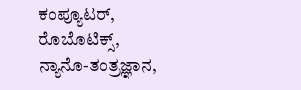ಕಂಪ್ಯೂಟರ್, ರೊಬೊಟಿಕ್ಸ್, ನ್ಯಾನೊ-ತಂತ್ರಜ್ಞಾನ,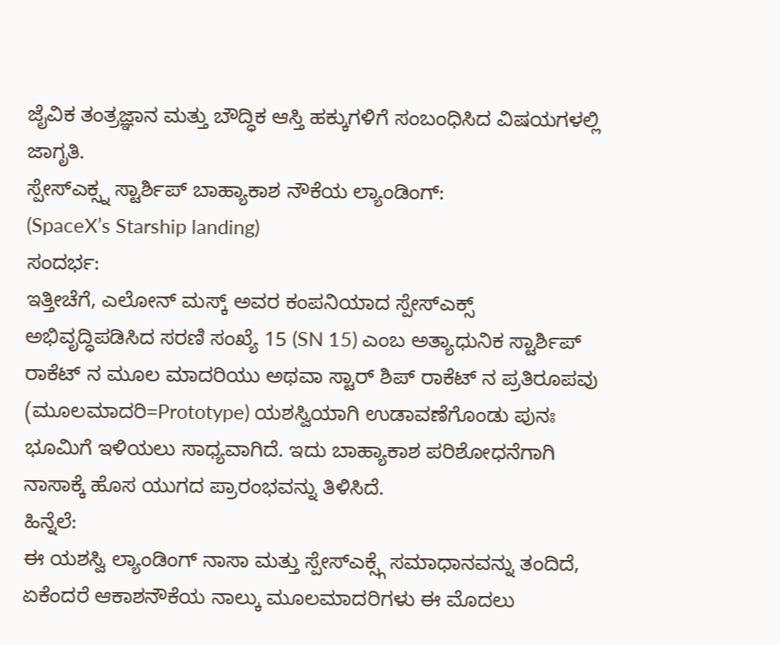ಜೈವಿಕ ತಂತ್ರಜ್ಞಾನ ಮತ್ತು ಬೌದ್ಧಿಕ ಆಸ್ತಿ ಹಕ್ಕುಗಳಿಗೆ ಸಂಬಂಧಿಸಿದ ವಿಷಯಗಳಲ್ಲಿ ಜಾಗೃತಿ.
ಸ್ಪೇಸ್ಎಕ್ಸ್ನ ಸ್ಟಾರ್ಶಿಪ್ ಬಾಹ್ಯಾಕಾಶ ನೌಕೆಯ ಲ್ಯಾಂಡಿಂಗ್:
(SpaceX’s Starship landing)
ಸಂದರ್ಭ:
ಇತ್ತೀಚೆಗೆ, ಎಲೋನ್ ಮಸ್ಕ್ ಅವರ ಕಂಪನಿಯಾದ ಸ್ಪೇಸ್ಎಕ್ಸ್ ಅಭಿವೃದ್ಧಿಪಡಿಸಿದ ಸರಣಿ ಸಂಖ್ಯೆ 15 (SN 15) ಎಂಬ ಅತ್ಯಾಧುನಿಕ ಸ್ಟಾರ್ಶಿಪ್ ರಾಕೆಟ್ ನ ಮೂಲ ಮಾದರಿಯು ಅಥವಾ ಸ್ಟಾರ್ ಶಿಪ್ ರಾಕೆಟ್ ನ ಪ್ರತಿರೂಪವು (ಮೂಲಮಾದರಿ=Prototype) ಯಶಸ್ವಿಯಾಗಿ ಉಡಾವಣೆಗೊಂಡು ಪುನಃ ಭೂಮಿಗೆ ಇಳಿಯಲು ಸಾಧ್ಯವಾಗಿದೆ. ಇದು ಬಾಹ್ಯಾಕಾಶ ಪರಿಶೋಧನೆಗಾಗಿ ನಾಸಾಕ್ಕೆ ಹೊಸ ಯುಗದ ಪ್ರಾರಂಭವನ್ನು ತಿಳಿಸಿದೆ.
ಹಿನ್ನೆಲೆ:
ಈ ಯಶಸ್ವಿ ಲ್ಯಾಂಡಿಂಗ್ ನಾಸಾ ಮತ್ತು ಸ್ಪೇಸ್ಎಕ್ಸ್ಗೆ ಸಮಾಧಾನವನ್ನು ತಂದಿದೆ, ಏಕೆಂದರೆ ಆಕಾಶನೌಕೆಯ ನಾಲ್ಕು ಮೂಲಮಾದರಿಗಳು ಈ ಮೊದಲು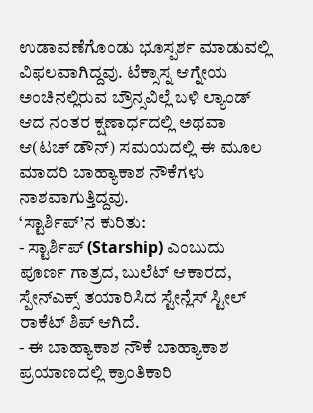ಉಡಾವಣೆಗೊಂಡು ಭೂಸ್ಪರ್ಶ ಮಾಡುವಲ್ಲಿ ವಿಫಲವಾಗಿದ್ದವು. ಟೆಕ್ಸಾಸ್ನ ಆಗ್ನೇಯ ಅಂಚಿನಲ್ಲಿರುವ ಬ್ರೌನ್ಸವಿಲ್ಲೆ ಬಳಿ ಲ್ಯಾಂಡ್ ಆದ ನಂತರ ಕ್ಷಣಾರ್ಧದಲ್ಲಿ ಅಥವಾ ಆ(ಟಚ್ ಡೌನ್) ಸಮಯದಲ್ಲಿ ಈ ಮೂಲ ಮಾದರಿ ಬಾಹ್ಯಾಕಾಶ ನೌಕೆಗಳು ನಾಶವಾಗುತ್ತಿದ್ದವು.
‘ಸ್ಟಾರ್ಶಿಪ್’ನ ಕುರಿತು:
- ಸ್ಟಾರ್ಶಿಪ್ (Starship) ಎಂಬುದು ಪೂರ್ಣ ಗಾತ್ರದ, ಬುಲೆಟ್ ಆಕಾರದ, ಸ್ಪೇನ್ಎಕ್ಸ್ ತಯಾರಿಸಿದ ಸ್ಟೇನ್ಲೆಸ್ ಸ್ಟೀಲ್ ರಾಕೆಟ್ ಶಿಪ್ ಆಗಿದೆ.
- ಈ ಬಾಹ್ಯಾಕಾಶ ನೌಕೆ ಬಾಹ್ಯಾಕಾಶ ಪ್ರಯಾಣದಲ್ಲಿ ಕ್ರಾಂತಿಕಾರಿ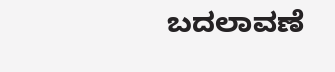ಬದಲಾವಣೆ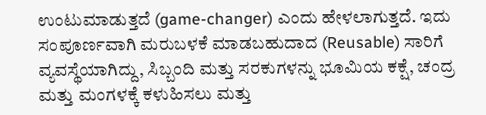ಉಂಟುಮಾಡುತ್ತದೆ (game-changer) ಎಂದು ಹೇಳಲಾಗುತ್ತದೆ. ಇದು ಸಂಪೂರ್ಣವಾಗಿ ಮರುಬಳಕೆ ಮಾಡಬಹುದಾದ (Reusable) ಸಾರಿಗೆ ವ್ಯವಸ್ಥೆಯಾಗಿದ್ದು, ಸಿಬ್ಬಂದಿ ಮತ್ತು ಸರಕುಗಳನ್ನು ಭೂಮಿಯ ಕಕ್ಷೆ, ಚಂದ್ರ ಮತ್ತು ಮಂಗಳಕ್ಕೆ ಕಳುಹಿಸಲು ಮತ್ತು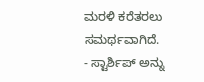ಮರಳಿ ಕರೆತರಲು ಸಮರ್ಥವಾಗಿದೆ.
- ಸ್ಟಾರ್ಶಿಪ್ ಅನ್ನು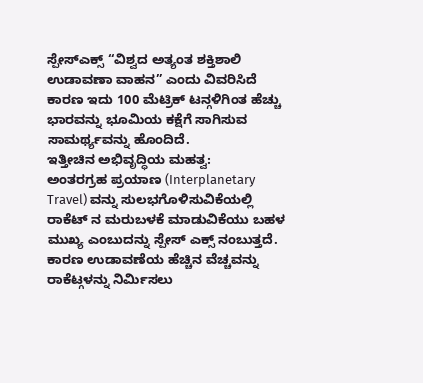ಸ್ಪೇಸ್ಎಕ್ಸ್ “ವಿಶ್ವದ ಅತ್ಯಂತ ಶಕ್ತಿಶಾಲಿ ಉಡಾವಣಾ ವಾಹನ” ಎಂದು ವಿವರಿಸಿದೆ ಕಾರಣ ಇದು 100 ಮೆಟ್ರಿಕ್ ಟನ್ಗಳಿಗಿಂತ ಹೆಚ್ಚು ಭಾರವನ್ನು ಭೂಮಿಯ ಕಕ್ಷೆಗೆ ಸಾಗಿಸುವ ಸಾಮರ್ಥ್ಯವನ್ನು ಹೊಂದಿದೆ.
ಇತ್ತೀಚಿನ ಅಭಿವೃದ್ಧಿಯ ಮಹತ್ವ:
ಅಂತರಗ್ರಹ ಪ್ರಯಾಣ (Interplanetary Travel) ವನ್ನು ಸುಲಭಗೊಳಿಸುವಿಕೆಯಲ್ಲಿ ರಾಕೆಟ್ ನ ಮರುಬಳಕೆ ಮಾಡುವಿಕೆಯು ಬಹಳ ಮುಖ್ಯ ಎಂಬುದನ್ನು ಸ್ಪೇಸ್ ಎಕ್ಸ್ ನಂಬುತ್ತದೆ. ಕಾರಣ ಉಡಾವಣೆಯ ಹೆಚ್ಚಿನ ವೆಚ್ಚವನ್ನು ರಾಕೆಟ್ಗಳನ್ನು ನಿರ್ಮಿಸಲು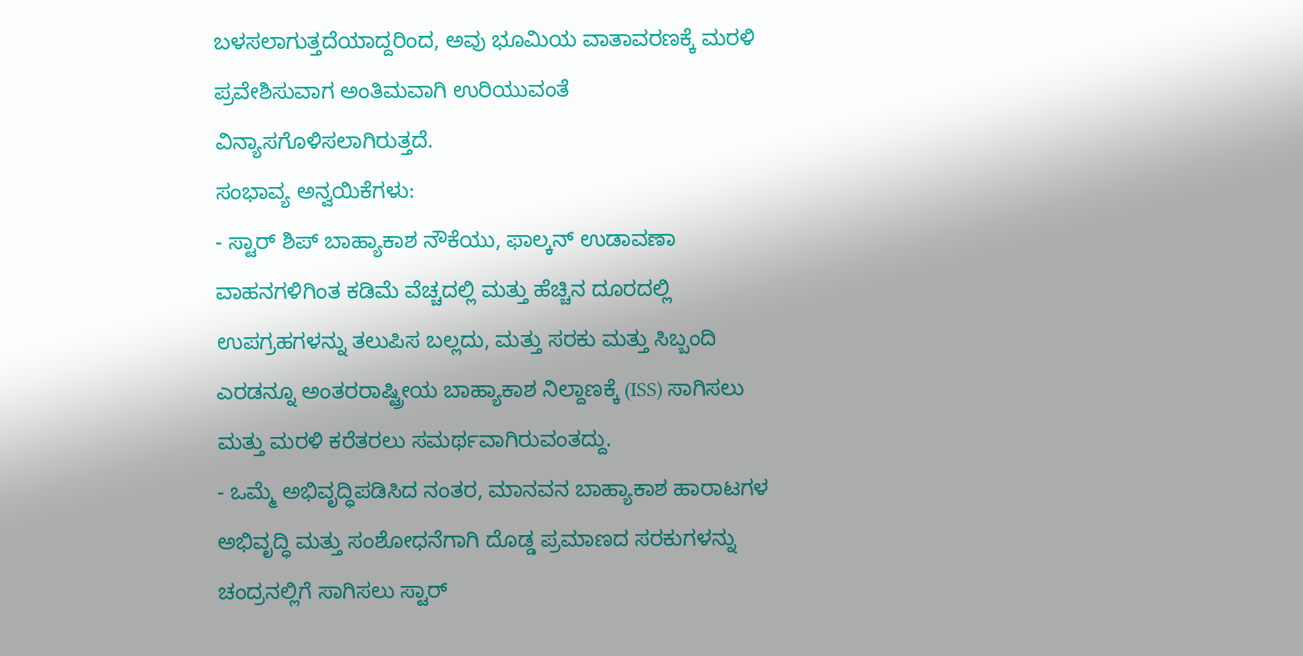ಬಳಸಲಾಗುತ್ತದೆಯಾದ್ದರಿಂದ, ಅವು ಭೂಮಿಯ ವಾತಾವರಣಕ್ಕೆ ಮರಳಿ ಪ್ರವೇಶಿಸುವಾಗ ಅಂತಿಮವಾಗಿ ಉರಿಯುವಂತೆ ವಿನ್ಯಾಸಗೊಳಿಸಲಾಗಿರುತ್ತದೆ.
ಸಂಭಾವ್ಯ ಅನ್ವಯಿಕೆಗಳು:
- ಸ್ಟಾರ್ ಶಿಪ್ ಬಾಹ್ಯಾಕಾಶ ನೌಕೆಯು, ಫಾಲ್ಕನ್ ಉಡಾವಣಾ ವಾಹನಗಳಿಗಿಂತ ಕಡಿಮೆ ವೆಚ್ಚದಲ್ಲಿ ಮತ್ತು ಹೆಚ್ಚಿನ ದೂರದಲ್ಲಿ ಉಪಗ್ರಹಗಳನ್ನು ತಲುಪಿಸ ಬಲ್ಲದು, ಮತ್ತು ಸರಕು ಮತ್ತು ಸಿಬ್ಬಂದಿ ಎರಡನ್ನೂ ಅಂತರರಾಷ್ಟ್ರೀಯ ಬಾಹ್ಯಾಕಾಶ ನಿಲ್ದಾಣಕ್ಕೆ (ISS) ಸಾಗಿಸಲು ಮತ್ತು ಮರಳಿ ಕರೆತರಲು ಸಮರ್ಥವಾಗಿರುವಂತದ್ದು.
- ಒಮ್ಮೆ ಅಭಿವೃದ್ಧಿಪಡಿಸಿದ ನಂತರ, ಮಾನವನ ಬಾಹ್ಯಾಕಾಶ ಹಾರಾಟಗಳ ಅಭಿವೃದ್ಧಿ ಮತ್ತು ಸಂಶೋಧನೆಗಾಗಿ ದೊಡ್ಡ ಪ್ರಮಾಣದ ಸರಕುಗಳನ್ನು ಚಂದ್ರನಲ್ಲಿಗೆ ಸಾಗಿಸಲು ಸ್ಟಾರ್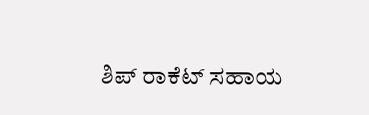ಶಿಪ್ ರಾಕೆಟ್ ಸಹಾಯ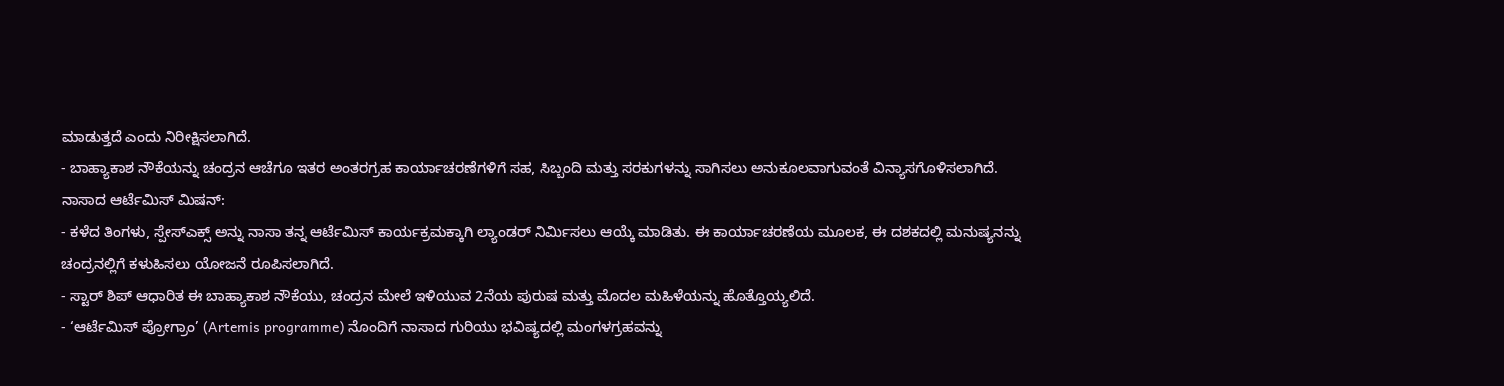ಮಾಡುತ್ತದೆ ಎಂದು ನಿರೀಕ್ಷಿಸಲಾಗಿದೆ.
- ಬಾಹ್ಯಾಕಾಶ ನೌಕೆಯನ್ನು ಚಂದ್ರನ ಆಚೆಗೂ ಇತರ ಅಂತರಗ್ರಹ ಕಾರ್ಯಾಚರಣೆಗಳಿಗೆ ಸಹ, ಸಿಬ್ಬಂದಿ ಮತ್ತು ಸರಕುಗಳನ್ನು ಸಾಗಿಸಲು ಅನುಕೂಲವಾಗುವಂತೆ ವಿನ್ಯಾಸಗೊಳಿಸಲಾಗಿದೆ.
ನಾಸಾದ ಆರ್ಟೆಮಿಸ್ ಮಿಷನ್:
- ಕಳೆದ ತಿಂಗಳು, ಸ್ಪೇಸ್ಎಕ್ಸ್ ಅನ್ನು ನಾಸಾ ತನ್ನ ಆರ್ಟೆಮಿಸ್ ಕಾರ್ಯಕ್ರಮಕ್ಕಾಗಿ ಲ್ಯಾಂಡರ್ ನಿರ್ಮಿಸಲು ಆಯ್ಕೆ ಮಾಡಿತು. ಈ ಕಾರ್ಯಾಚರಣೆಯ ಮೂಲಕ, ಈ ದಶಕದಲ್ಲಿ ಮನುಷ್ಯನನ್ನು ಚಂದ್ರನಲ್ಲಿಗೆ ಕಳುಹಿಸಲು ಯೋಜನೆ ರೂಪಿಸಲಾಗಿದೆ.
- ಸ್ಟಾರ್ ಶಿಪ್ ಆಧಾರಿತ ಈ ಬಾಹ್ಯಾಕಾಶ ನೌಕೆಯು, ಚಂದ್ರನ ಮೇಲೆ ಇಳಿಯುವ 2ನೆಯ ಪುರುಷ ಮತ್ತು ಮೊದಲ ಮಹಿಳೆಯನ್ನು ಹೊತ್ತೊಯ್ಯಲಿದೆ.
- ‘ಆರ್ಟೆಮಿಸ್ ಪ್ರೋಗ್ರಾಂ’ (Artemis programme) ನೊಂದಿಗೆ ನಾಸಾದ ಗುರಿಯು ಭವಿಷ್ಯದಲ್ಲಿ ಮಂಗಳಗ್ರಹವನ್ನು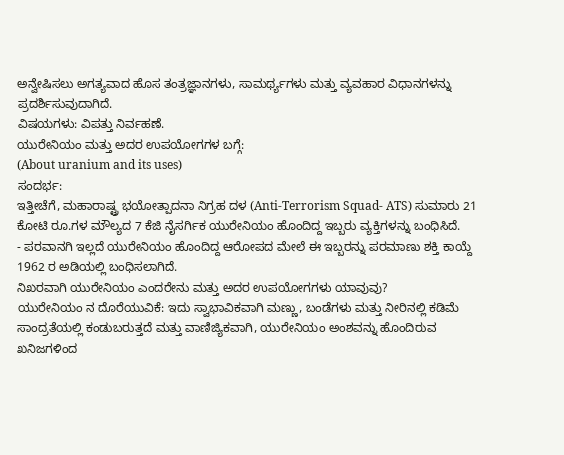ಅನ್ವೇಷಿಸಲು ಅಗತ್ಯವಾದ ಹೊಸ ತಂತ್ರಜ್ಞಾನಗಳು, ಸಾಮರ್ಥ್ಯಗಳು ಮತ್ತು ವ್ಯವಹಾರ ವಿಧಾನಗಳನ್ನು ಪ್ರದರ್ಶಿಸುವುದಾಗಿದೆ.
ವಿಷಯಗಳು: ವಿಪತ್ತು ನಿರ್ವಹಣೆ.
ಯುರೇನಿಯಂ ಮತ್ತು ಅದರ ಉಪಯೋಗಗಳ ಬಗ್ಗೆ:
(About uranium and its uses)
ಸಂದರ್ಭ:
ಇತ್ತೀಚೆಗೆ, ಮಹಾರಾಷ್ಟ್ರ ಭಯೋತ್ಪಾದನಾ ನಿಗ್ರಹ ದಳ (Anti-Terrorism Squad- ATS) ಸುಮಾರು 21 ಕೋಟಿ ರೂ.ಗಳ ಮೌಲ್ಯದ 7 ಕೆಜಿ ನೈಸರ್ಗಿಕ ಯುರೇನಿಯಂ ಹೊಂದಿದ್ದ ಇಬ್ಬರು ವ್ಯಕ್ತಿಗಳನ್ನು ಬಂಧಿಸಿದೆ.
- ಪರವಾನಗಿ ಇಲ್ಲದೆ ಯುರೇನಿಯಂ ಹೊಂದಿದ್ದ ಆರೋಪದ ಮೇಲೆ ಈ ಇಬ್ಬರನ್ನು ಪರಮಾಣು ಶಕ್ತಿ ಕಾಯ್ದೆ 1962 ರ ಅಡಿಯಲ್ಲಿ ಬಂಧಿಸಲಾಗಿದೆ.
ನಿಖರವಾಗಿ ಯುರೇನಿಯಂ ಎಂದರೇನು ಮತ್ತು ಅದರ ಉಪಯೋಗಗಳು ಯಾವುವು?
ಯುರೇನಿಯಂ ನ ದೊರೆಯುವಿಕೆ: ಇದು ಸ್ವಾಭಾವಿಕವಾಗಿ ಮಣ್ಣು, ಬಂಡೆಗಳು ಮತ್ತು ನೀರಿನಲ್ಲಿ ಕಡಿಮೆ ಸಾಂದ್ರತೆಯಲ್ಲಿ ಕಂಡುಬರುತ್ತದೆ ಮತ್ತು ವಾಣಿಜ್ಯಿಕವಾಗಿ, ಯುರೇನಿಯಂ ಅಂಶವನ್ನು ಹೊಂದಿರುವ ಖನಿಜಗಳಿಂದ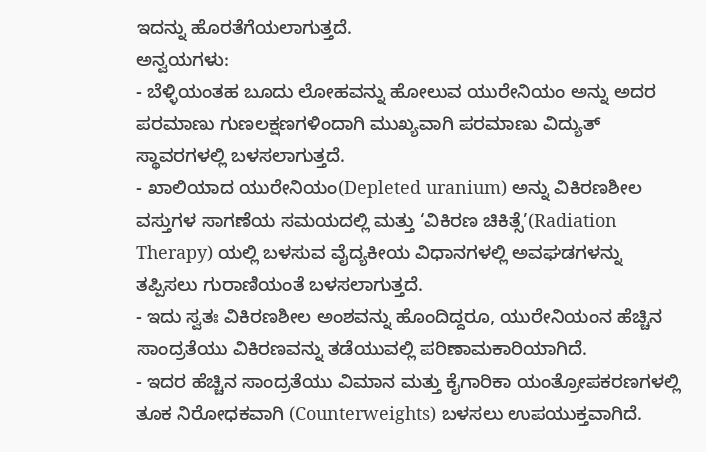ಇದನ್ನು ಹೊರತೆಗೆಯಲಾಗುತ್ತದೆ.
ಅನ್ವಯಗಳು:
- ಬೆಳ್ಳಿಯಂತಹ ಬೂದು ಲೋಹವನ್ನು ಹೋಲುವ ಯುರೇನಿಯಂ ಅನ್ನು ಅದರ ಪರಮಾಣು ಗುಣಲಕ್ಷಣಗಳಿಂದಾಗಿ ಮುಖ್ಯವಾಗಿ ಪರಮಾಣು ವಿದ್ಯುತ್ ಸ್ಥಾವರಗಳಲ್ಲಿ ಬಳಸಲಾಗುತ್ತದೆ.
- ಖಾಲಿಯಾದ ಯುರೇನಿಯಂ(Depleted uranium) ಅನ್ನು ವಿಕಿರಣಶೀಲ ವಸ್ತುಗಳ ಸಾಗಣೆಯ ಸಮಯದಲ್ಲಿ ಮತ್ತು ‘ವಿಕಿರಣ ಚಿಕಿತ್ಸೆ’(Radiation Therapy) ಯಲ್ಲಿ ಬಳಸುವ ವೈದ್ಯಕೀಯ ವಿಧಾನಗಳಲ್ಲಿ ಅವಘಡಗಳನ್ನು ತಪ್ಪಿಸಲು ಗುರಾಣಿಯಂತೆ ಬಳಸಲಾಗುತ್ತದೆ.
- ಇದು ಸ್ವತಃ ವಿಕಿರಣಶೀಲ ಅಂಶವನ್ನು ಹೊಂದಿದ್ದರೂ, ಯುರೇನಿಯಂನ ಹೆಚ್ಚಿನ ಸಾಂದ್ರತೆಯು ವಿಕಿರಣವನ್ನು ತಡೆಯುವಲ್ಲಿ ಪರಿಣಾಮಕಾರಿಯಾಗಿದೆ.
- ಇದರ ಹೆಚ್ಚಿನ ಸಾಂದ್ರತೆಯು ವಿಮಾನ ಮತ್ತು ಕೈಗಾರಿಕಾ ಯಂತ್ರೋಪಕರಣಗಳಲ್ಲಿ ತೂಕ ನಿರೋಧಕವಾಗಿ (Counterweights) ಬಳಸಲು ಉಪಯುಕ್ತವಾಗಿದೆ.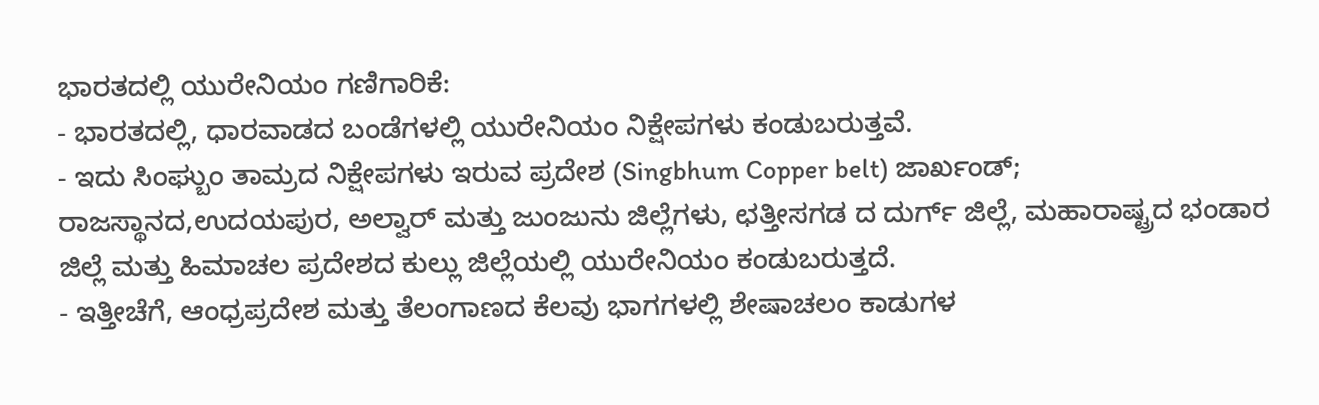ಭಾರತದಲ್ಲಿ ಯುರೇನಿಯಂ ಗಣಿಗಾರಿಕೆ:
- ಭಾರತದಲ್ಲಿ, ಧಾರವಾಡದ ಬಂಡೆಗಳಲ್ಲಿ ಯುರೇನಿಯಂ ನಿಕ್ಷೇಪಗಳು ಕಂಡುಬರುತ್ತವೆ.
- ಇದು ಸಿಂಘ್ಬುಂ ತಾಮ್ರದ ನಿಕ್ಷೇಪಗಳು ಇರುವ ಪ್ರದೇಶ (Singbhum Copper belt) ಜಾರ್ಖಂಡ್; ರಾಜಸ್ಥಾನದ,ಉದಯಪುರ, ಅಲ್ವಾರ್ ಮತ್ತು ಜುಂಜುನು ಜಿಲ್ಲೆಗಳು, ಛತ್ತೀಸಗಡ ದ ದುರ್ಗ್ ಜಿಲ್ಲೆ, ಮಹಾರಾಷ್ಟ್ರದ ಭಂಡಾರ ಜಿಲ್ಲೆ ಮತ್ತು ಹಿಮಾಚಲ ಪ್ರದೇಶದ ಕುಲ್ಲು ಜಿಲ್ಲೆಯಲ್ಲಿ ಯುರೇನಿಯಂ ಕಂಡುಬರುತ್ತದೆ.
- ಇತ್ತೀಚೆಗೆ, ಆಂಧ್ರಪ್ರದೇಶ ಮತ್ತು ತೆಲಂಗಾಣದ ಕೆಲವು ಭಾಗಗಳಲ್ಲಿ ಶೇಷಾಚಲಂ ಕಾಡುಗಳ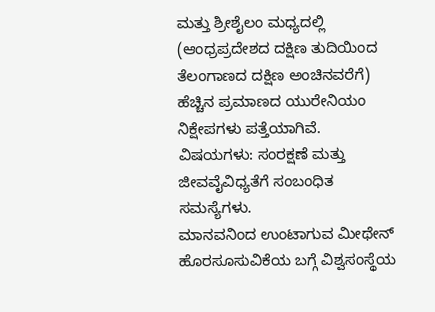ಮತ್ತು ಶ್ರೀಶೈಲಂ ಮಧ್ಯದಲ್ಲಿ (ಆಂಧ್ರಪ್ರದೇಶದ ದಕ್ಷಿಣ ತುದಿಯಿಂದ ತೆಲಂಗಾಣದ ದಕ್ಷಿಣ ಅಂಚಿನವರೆಗೆ) ಹೆಚ್ಚಿನ ಪ್ರಮಾಣದ ಯುರೇನಿಯಂ ನಿಕ್ಷೇಪಗಳು ಪತ್ತೆಯಾಗಿವೆ.
ವಿಷಯಗಳು: ಸಂರಕ್ಷಣೆ ಮತ್ತು ಜೀವವೈವಿಧ್ಯತೆಗೆ ಸಂಬಂಧಿತ ಸಮಸ್ಯೆಗಳು.
ಮಾನವನಿಂದ ಉಂಟಾಗುವ ಮೀಥೇನ್ ಹೊರಸೂಸುವಿಕೆಯ ಬಗ್ಗೆ ವಿಶ್ವಸಂಸ್ಥೆಯ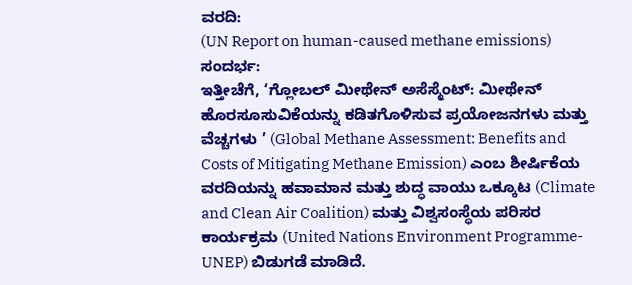ವರದಿ:
(UN Report on human-caused methane emissions)
ಸಂದರ್ಭ:
ಇತ್ತೀಚೆಗೆ, ‘ಗ್ಲೋಬಲ್ ಮೀಥೇನ್ ಅಸೆಸ್ಮೆಂಟ್: ಮೀಥೇನ್ ಹೊರಸೂಸುವಿಕೆಯನ್ನು ಕಡಿತಗೊಳಿಸುವ ಪ್ರಯೋಜನಗಳು ಮತ್ತು ವೆಚ್ಚಗಳು ’ (Global Methane Assessment: Benefits and Costs of Mitigating Methane Emission) ಎಂಬ ಶೀರ್ಷಿಕೆಯ ವರದಿಯನ್ನು ಹವಾಮಾನ ಮತ್ತು ಶುದ್ಧ ವಾಯು ಒಕ್ಕೂಟ (Climate and Clean Air Coalition) ಮತ್ತು ವಿಶ್ವಸಂಸ್ಥೆಯ ಪರಿಸರ ಕಾರ್ಯಕ್ರಮ (United Nations Environment Programme- UNEP) ಬಿಡುಗಡೆ ಮಾಡಿದೆ.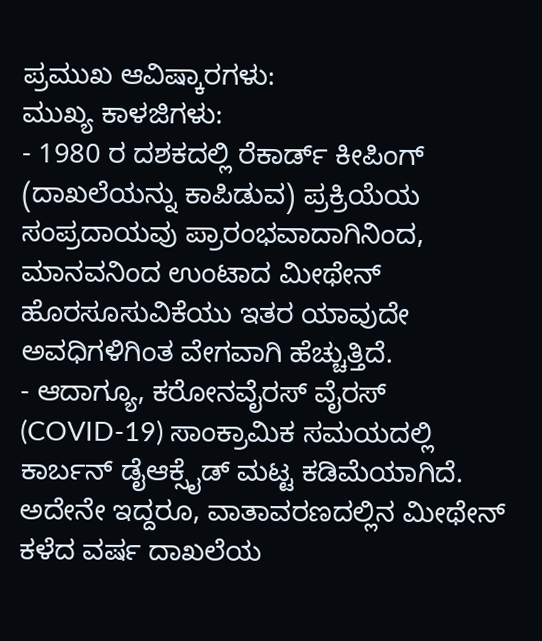ಪ್ರಮುಖ ಆವಿಷ್ಕಾರಗಳು:
ಮುಖ್ಯ ಕಾಳಜಿಗಳು:
- 1980 ರ ದಶಕದಲ್ಲಿ ರೆಕಾರ್ಡ್ ಕೀಪಿಂಗ್ (ದಾಖಲೆಯನ್ನು ಕಾಪಿಡುವ) ಪ್ರಕ್ರಿಯೆಯ ಸಂಪ್ರದಾಯವು ಪ್ರಾರಂಭವಾದಾಗಿನಿಂದ, ಮಾನವನಿಂದ ಉಂಟಾದ ಮೀಥೇನ್ ಹೊರಸೂಸುವಿಕೆಯು ಇತರ ಯಾವುದೇ ಅವಧಿಗಳಿಗಿಂತ ವೇಗವಾಗಿ ಹೆಚ್ಚುತ್ತಿದೆ.
- ಆದಾಗ್ಯೂ, ಕರೋನವೈರಸ್ ವೈರಸ್ (COVID-19) ಸಾಂಕ್ರಾಮಿಕ ಸಮಯದಲ್ಲಿ ಕಾರ್ಬನ್ ಡೈಆಕ್ಸೈಡ್ ಮಟ್ಟ ಕಡಿಮೆಯಾಗಿದೆ. ಅದೇನೇ ಇದ್ದರೂ, ವಾತಾವರಣದಲ್ಲಿನ ಮೀಥೇನ್ ಕಳೆದ ವರ್ಷ ದಾಖಲೆಯ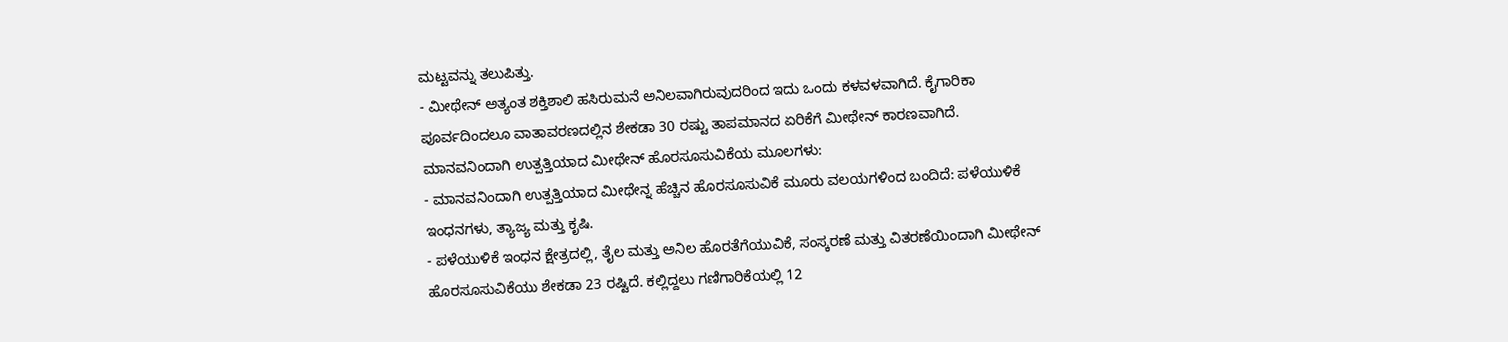ಮಟ್ಟವನ್ನು ತಲುಪಿತ್ತು.
- ಮೀಥೇನ್ ಅತ್ಯಂತ ಶಕ್ತಿಶಾಲಿ ಹಸಿರುಮನೆ ಅನಿಲವಾಗಿರುವುದರಿಂದ ಇದು ಒಂದು ಕಳವಳವಾಗಿದೆ. ಕೈಗಾರಿಕಾ ಪೂರ್ವದಿಂದಲೂ ವಾತಾವರಣದಲ್ಲಿನ ಶೇಕಡಾ 30 ರಷ್ಟು ತಾಪಮಾನದ ಏರಿಕೆಗೆ ಮೀಥೇನ್ ಕಾರಣವಾಗಿದೆ.
ಮಾನವನಿಂದಾಗಿ ಉತ್ಪತ್ತಿಯಾದ ಮೀಥೇನ್ ಹೊರಸೂಸುವಿಕೆಯ ಮೂಲಗಳು:
- ಮಾನವನಿಂದಾಗಿ ಉತ್ಪತ್ತಿಯಾದ ಮೀಥೇನ್ನ ಹೆಚ್ಚಿನ ಹೊರಸೂಸುವಿಕೆ ಮೂರು ವಲಯಗಳಿಂದ ಬಂದಿದೆ: ಪಳೆಯುಳಿಕೆ ಇಂಧನಗಳು, ತ್ಯಾಜ್ಯ ಮತ್ತು ಕೃಷಿ.
- ಪಳೆಯುಳಿಕೆ ಇಂಧನ ಕ್ಷೇತ್ರದಲ್ಲಿ, ತೈಲ ಮತ್ತು ಅನಿಲ ಹೊರತೆಗೆಯುವಿಕೆ, ಸಂಸ್ಕರಣೆ ಮತ್ತು ವಿತರಣೆಯಿಂದಾಗಿ ಮೀಥೇನ್ ಹೊರಸೂಸುವಿಕೆಯು ಶೇಕಡಾ 23 ರಷ್ಟಿದೆ. ಕಲ್ಲಿದ್ದಲು ಗಣಿಗಾರಿಕೆಯಲ್ಲಿ 12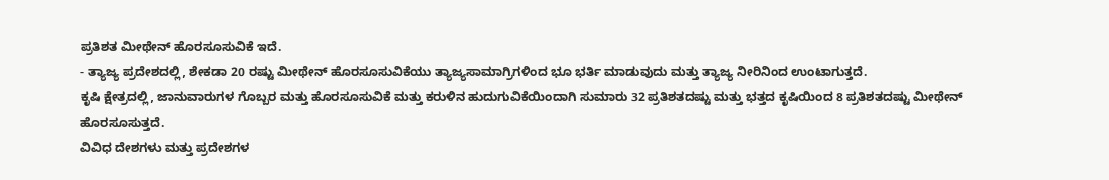ಪ್ರತಿಶತ ಮೀಥೇನ್ ಹೊರಸೂಸುವಿಕೆ ಇದೆ.
- ತ್ಯಾಜ್ಯ ಪ್ರದೇಶದಲ್ಲಿ, ಶೇಕಡಾ 20 ರಷ್ಟು ಮೀಥೇನ್ ಹೊರಸೂಸುವಿಕೆಯು ತ್ಯಾಜ್ಯಸಾಮಾಗ್ರಿಗಳಿಂದ ಭೂ ಭರ್ತಿ ಮಾಡುವುದು ಮತ್ತು ತ್ಯಾಜ್ಯ ನೀರಿನಿಂದ ಉಂಟಾಗುತ್ತದೆ.
ಕೃಷಿ ಕ್ಷೇತ್ರದಲ್ಲಿ, ಜಾನುವಾರುಗಳ ಗೊಬ್ಬರ ಮತ್ತು ಹೊರಸೂಸುವಿಕೆ ಮತ್ತು ಕರುಳಿನ ಹುದುಗುವಿಕೆಯಿಂದಾಗಿ ಸುಮಾರು 32 ಪ್ರತಿಶತದಷ್ಟು ಮತ್ತು ಭತ್ತದ ಕೃಷಿಯಿಂದ 8 ಪ್ರತಿಶತದಷ್ಟು ಮೀಥೇನ್ ಹೊರಸೂಸುತ್ತದೆ.
ವಿವಿಧ ದೇಶಗಳು ಮತ್ತು ಪ್ರದೇಶಗಳ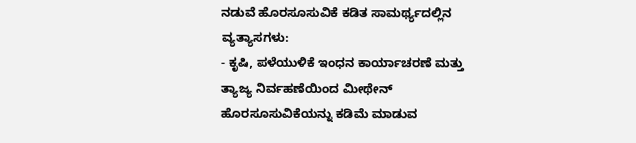ನಡುವೆ ಹೊರಸೂಸುವಿಕೆ ಕಡಿತ ಸಾಮರ್ಥ್ಯದಲ್ಲಿನ ವ್ಯತ್ಯಾಸಗಳು:
- ಕೃಷಿ, ಪಳೆಯುಳಿಕೆ ಇಂಧನ ಕಾರ್ಯಾಚರಣೆ ಮತ್ತು ತ್ಯಾಜ್ಯ ನಿರ್ವಹಣೆಯಿಂದ ಮೀಥೇನ್ ಹೊರಸೂಸುವಿಕೆಯನ್ನು ಕಡಿಮೆ ಮಾಡುವ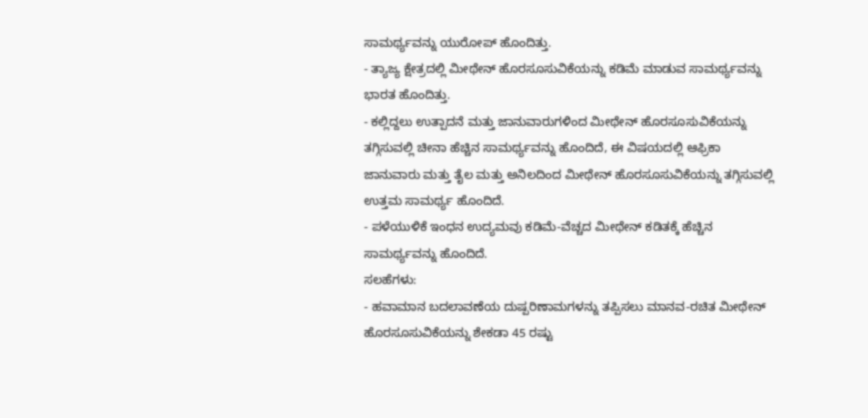ಸಾಮರ್ಥ್ಯವನ್ನು ಯುರೋಪ್ ಹೊಂದಿತ್ತು.
- ತ್ಯಾಜ್ಯ ಕ್ಷೇತ್ರದಲ್ಲಿ ಮೀಥೇನ್ ಹೊರಸೂಸುವಿಕೆಯನ್ನು ಕಡಿಮೆ ಮಾಡುವ ಸಾಮರ್ಥ್ಯವನ್ನು ಭಾರತ ಹೊಂದಿತ್ತು.
- ಕಲ್ಲಿದ್ದಲು ಉತ್ಪಾದನೆ ಮತ್ತು ಜಾನುವಾರುಗಳಿಂದ ಮೀಥೇನ್ ಹೊರಸೂಸುವಿಕೆಯನ್ನು ತಗ್ಗಿಸುವಲ್ಲಿ ಚೀನಾ ಹೆಚ್ಚಿನ ಸಾಮರ್ಥ್ಯವನ್ನು ಹೊಂದಿದೆ, ಈ ವಿಷಯದಲ್ಲಿ ಆಫ್ರಿಕಾ ಜಾನುವಾರು ಮತ್ತು ತೈಲ ಮತ್ತು ಅನಿಲದಿಂದ ಮೀಥೇನ್ ಹೊರಸೂಸುವಿಕೆಯನ್ನು ತಗ್ಗಿಸುವಲ್ಲಿ ಉತ್ತಮ ಸಾಮರ್ಥ್ಯ ಹೊಂದಿದೆ.
- ಪಳೆಯುಳಿಕೆ ಇಂಧನ ಉದ್ಯಮವು ಕಡಿಮೆ-ವೆಚ್ಚದ ಮೀಥೇನ್ ಕಡಿತಕ್ಕೆ ಹೆಚ್ಚಿನ ಸಾಮರ್ಥ್ಯವನ್ನು ಹೊಂದಿದೆ.
ಸಲಹೆಗಳು:
- ಹವಾಮಾನ ಬದಲಾವಣೆಯ ದುಷ್ಪರಿಣಾಮಗಳನ್ನು ತಪ್ಪಿಸಲು ಮಾನವ-ರಚಿತ ಮೀಥೇನ್ ಹೊರಸೂಸುವಿಕೆಯನ್ನು ಶೇಕಡಾ 45 ರಷ್ಟು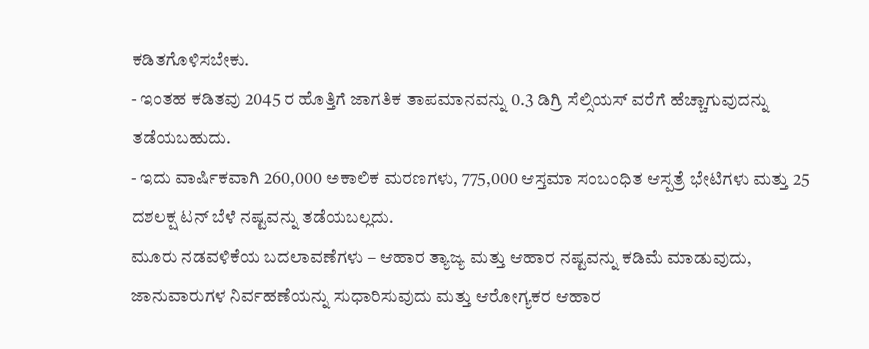ಕಡಿತಗೊಳಿಸಬೇಕು.
- ಇಂತಹ ಕಡಿತವು 2045 ರ ಹೊತ್ತಿಗೆ ಜಾಗತಿಕ ತಾಪಮಾನವನ್ನು 0.3 ಡಿಗ್ರಿ ಸೆಲ್ಸಿಯಸ್ ವರೆಗೆ ಹೆಚ್ಚಾಗುವುದನ್ನು ತಡೆಯಬಹುದು.
- ಇದು ವಾರ್ಷಿಕವಾಗಿ 260,000 ಅಕಾಲಿಕ ಮರಣಗಳು, 775,000 ಆಸ್ತಮಾ ಸಂಬಂಧಿತ ಆಸ್ಪತ್ರೆ ಭೇಟಿಗಳು ಮತ್ತು 25 ದಶಲಕ್ಷ ಟನ್ ಬೆಳೆ ನಷ್ಟವನ್ನು ತಡೆಯಬಲ್ಲದು.
ಮೂರು ನಡವಳಿಕೆಯ ಬದಲಾವಣೆಗಳು – ಆಹಾರ ತ್ಯಾಜ್ಯ ಮತ್ತು ಆಹಾರ ನಷ್ಟವನ್ನು ಕಡಿಮೆ ಮಾಡುವುದು, ಜಾನುವಾರುಗಳ ನಿರ್ವಹಣೆಯನ್ನು ಸುಧಾರಿಸುವುದು ಮತ್ತು ಆರೋಗ್ಯಕರ ಆಹಾರ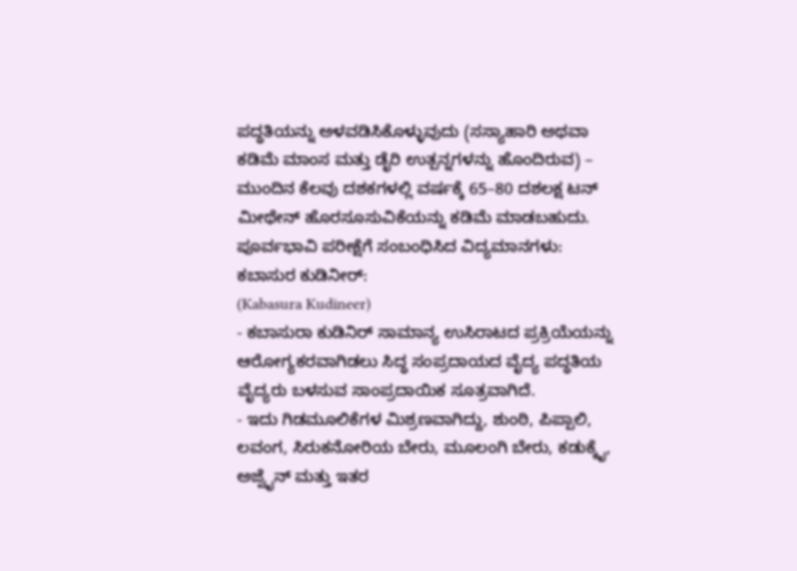ಪದ್ಧತಿಯನ್ನು ಅಳವಡಿಸಿಕೊಳ್ಳುವುದು (ಸಸ್ಯಾಹಾರಿ ಅಥವಾ ಕಡಿಮೆ ಮಾಂಸ ಮತ್ತು ಡೈರಿ ಉತ್ಪನ್ನಗಳನ್ನು ಹೊಂದಿರುವ) – ಮುಂದಿನ ಕೆಲವು ದಶಕಗಳಲ್ಲಿ ವರ್ಷಕ್ಕೆ 65–80 ದಶಲಕ್ಷ ಟನ್ ಮೀಥೇನ್ ಹೊರಸೂಸುವಿಕೆಯನ್ನು ಕಡಿಮೆ ಮಾಡಬಹುದು.
ಪೂರ್ವಭಾವಿ ಪರೀಕ್ಷೆಗೆ ಸಂಬಂಧಿಸಿದ ವಿದ್ಯಮಾನಗಳು:
ಕಬಾಸುರ ಕುಡಿನೀರ್:
(Kabasura Kudineer)
- ಕಬಾಸುರಾ ಕುಡಿನಿರ್ ಸಾಮಾನ್ಯ ಉಸಿರಾಟದ ಪ್ರಕ್ರಿಯೆಯನ್ನು ಆರೋಗ್ಯಕರವಾಗಿಡಲು ಸಿದ್ಧ ಸಂಪ್ರದಾಯದ ವೈದ್ಯ ಪದ್ಧತಿಯ ವೈದ್ಯರು ಬಳಸುವ ಸಾಂಪ್ರದಾಯಿಕ ಸೂತ್ರವಾಗಿದೆ.
- ಇದು ಗಿಡಮೂಲಿಕೆಗಳ ಮಿಶ್ರಣವಾಗಿದ್ದು, ಶುಂಠಿ, ಪಿಪ್ಪಾಲಿ, ಲವಂಗ, ಸಿರುಕನೋರಿಯ ಬೇರು, ಮೂಲಂಗಿ ಬೇರು, ಕಡುಕ್ಕೈ, ಅಜ್ವೈನ್ ಮತ್ತು ಇತರ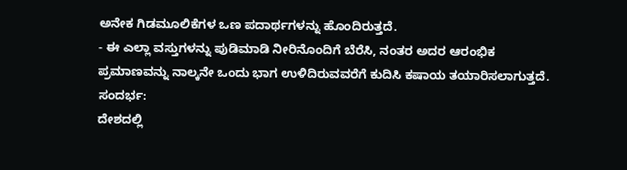ಅನೇಕ ಗಿಡಮೂಲಿಕೆಗಳ ಒಣ ಪದಾರ್ಥಗಳನ್ನು ಹೊಂದಿರುತ್ತದೆ.
- ಈ ಎಲ್ಲಾ ವಸ್ತುಗಳನ್ನು ಪುಡಿಮಾಡಿ ನೀರಿನೊಂದಿಗೆ ಬೆರೆಸಿ, ನಂತರ ಅದರ ಆರಂಭಿಕ ಪ್ರಮಾಣವನ್ನು ನಾಲ್ಕನೇ ಒಂದು ಭಾಗ ಉಳಿದಿರುವವರೆಗೆ ಕುದಿಸಿ ಕಷಾಯ ತಯಾರಿಸಲಾಗುತ್ತದೆ.
ಸಂದರ್ಭ:
ದೇಶದಲ್ಲಿ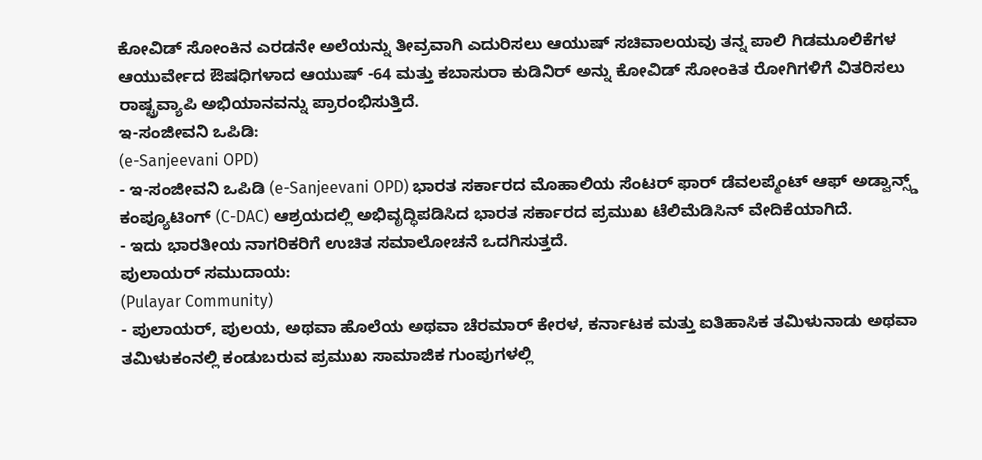ಕೋವಿಡ್ ಸೋಂಕಿನ ಎರಡನೇ ಅಲೆಯನ್ನು ತೀವ್ರವಾಗಿ ಎದುರಿಸಲು ಆಯುಷ್ ಸಚಿವಾಲಯವು ತನ್ನ ಪಾಲಿ ಗಿಡಮೂಲಿಕೆಗಳ ಆಯುರ್ವೇದ ಔಷಧಿಗಳಾದ ಆಯುಷ್ -64 ಮತ್ತು ಕಬಾಸುರಾ ಕುಡಿನಿರ್ ಅನ್ನು ಕೋವಿಡ್ ಸೋಂಕಿತ ರೋಗಿಗಳಿಗೆ ವಿತರಿಸಲು ರಾಷ್ಟ್ರವ್ಯಾಪಿ ಅಭಿಯಾನವನ್ನು ಪ್ರಾರಂಭಿಸುತ್ತಿದೆ.
ಇ-ಸಂಜೀವನಿ ಒಪಿಡಿ:
(e-Sanjeevani OPD)
- ಇ-ಸಂಜೀವನಿ ಒಪಿಡಿ (e-Sanjeevani OPD) ಭಾರತ ಸರ್ಕಾರದ ಮೊಹಾಲಿಯ ಸೆಂಟರ್ ಫಾರ್ ಡೆವಲಪ್ಮೆಂಟ್ ಆಫ್ ಅಡ್ವಾನ್ಸ್ಡ್ ಕಂಪ್ಯೂಟಿಂಗ್ (C-DAC) ಆಶ್ರಯದಲ್ಲಿ ಅಭಿವೃದ್ಧಿಪಡಿಸಿದ ಭಾರತ ಸರ್ಕಾರದ ಪ್ರಮುಖ ಟೆಲಿಮೆಡಿಸಿನ್ ವೇದಿಕೆಯಾಗಿದೆ.
- ಇದು ಭಾರತೀಯ ನಾಗರಿಕರಿಗೆ ಉಚಿತ ಸಮಾಲೋಚನೆ ಒದಗಿಸುತ್ತದೆ.
ಪುಲಾಯರ್ ಸಮುದಾಯ:
(Pulayar Community)
- ಪುಲಾಯರ್, ಪುಲಯ, ಅಥವಾ ಹೊಲೆಯ ಅಥವಾ ಚೆರಮಾರ್ ಕೇರಳ, ಕರ್ನಾಟಕ ಮತ್ತು ಐತಿಹಾಸಿಕ ತಮಿಳುನಾಡು ಅಥವಾ ತಮಿಳುಕಂನಲ್ಲಿ ಕಂಡುಬರುವ ಪ್ರಮುಖ ಸಾಮಾಜಿಕ ಗುಂಪುಗಳಲ್ಲಿ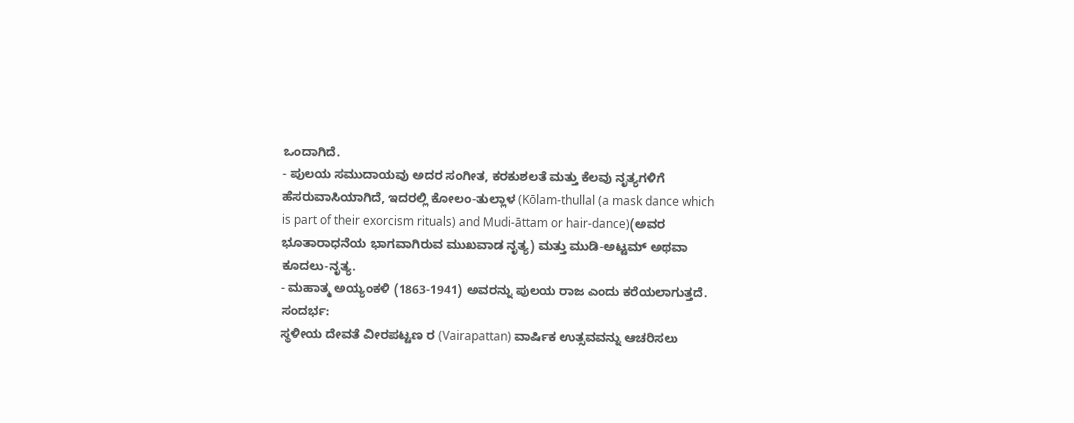ಒಂದಾಗಿದೆ.
- ಪುಲಯ ಸಮುದಾಯವು ಅದರ ಸಂಗೀತ, ಕರಕುಶಲತೆ ಮತ್ತು ಕೆಲವು ನೃತ್ಯಗಳಿಗೆ ಹೆಸರುವಾಸಿಯಾಗಿದೆ, ಇದರಲ್ಲಿ ಕೋಲಂ-ತುಲ್ಲಾಳ (Kōlam-thullal (a mask dance which is part of their exorcism rituals) and Mudi-āttam or hair-dance)(ಅವರ ಭೂತಾರಾಧನೆಯ ಭಾಗವಾಗಿರುವ ಮುಖವಾಡ ನೃತ್ಯ) ಮತ್ತು ಮುಡಿ-ಅಟ್ಟಮ್ ಅಥವಾ ಕೂದಲು-ನೃತ್ಯ.
- ಮಹಾತ್ಮ ಅಯ್ಯಂಕಳಿ (1863-1941) ಅವರನ್ನು ಪುಲಯ ರಾಜ ಎಂದು ಕರೆಯಲಾಗುತ್ತದೆ.
ಸಂದರ್ಭ:
ಸ್ಥಳೀಯ ದೇವತೆ ವೀರಪಟ್ಟಣ ರ (Vairapattan) ವಾರ್ಷಿಕ ಉತ್ಸವವನ್ನು ಆಚರಿಸಲು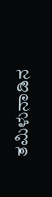ತಮಿಳುನಾಡಿನ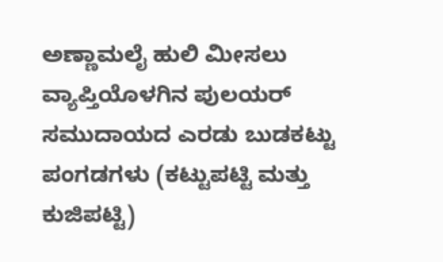ಅಣ್ಣಾಮಲೈ ಹುಲಿ ಮೀಸಲು ವ್ಯಾಪ್ತಿಯೊಳಗಿನ ಪುಲಯರ್ ಸಮುದಾಯದ ಎರಡು ಬುಡಕಟ್ಟು ಪಂಗಡಗಳು (ಕಟ್ಟುಪಟ್ಟಿ ಮತ್ತು ಕುಜಿಪಟ್ಟಿ)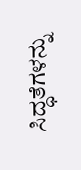ಸಿದ್ಧತೆಗಳನ್ನು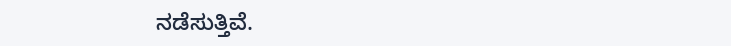ನಡೆಸುತ್ತಿವೆ.